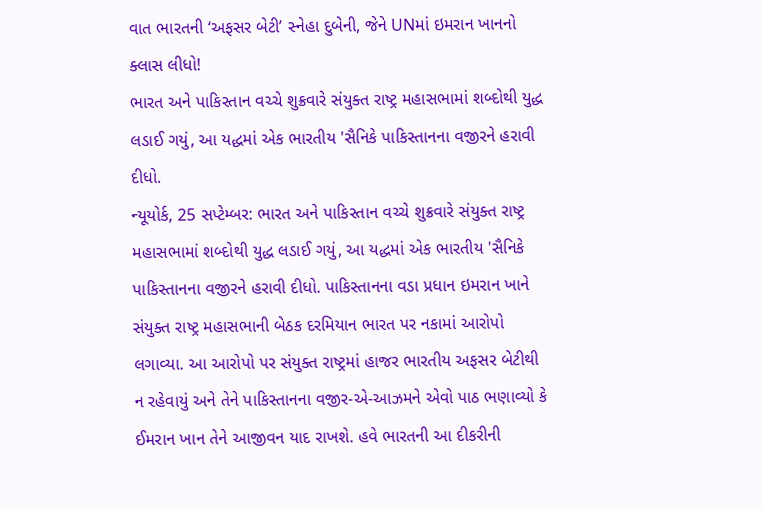વાત ભારતની ‘અફસર બેટી’ સ્નેહા દુબેની, જેને UNમાં ઇમરાન ખાનનો ક્લાસ લીધો!
ભારત અને પાકિસ્તાન વચ્ચે શુક્રવારે સંયુક્ત રાષ્ટ્ર મહાસભામાં શબ્દોથી યુદ્ધ લડાઈ ગયું, આ યદ્ધમાં એક ભારતીય 'સૈનિકે પાકિસ્તાનના વજીરને હરાવી દીધો.
ન્યૂયોર્ક, 25 સપ્ટેમ્બર: ભારત અને પાકિસ્તાન વચ્ચે શુક્રવારે સંયુક્ત રાષ્ટ્ર મહાસભામાં શબ્દોથી યુદ્ધ લડાઈ ગયું, આ યદ્ધમાં એક ભારતીય 'સૈનિકે પાકિસ્તાનના વજીરને હરાવી દીધો. પાકિસ્તાનના વડા પ્રધાન ઇમરાન ખાને સંયુક્ત રાષ્ટ્ર મહાસભાની બેઠક દરમિયાન ભારત પર નકામાં આરોપો લગાવ્યા. આ આરોપો પર સંયુક્ત રાષ્ટ્રમાં હાજર ભારતીય અફસર બેટીથી ન રહેવાયું અને તેને પાકિસ્તાનના વજીર-એ-આઝમને એવો પાઠ ભણાવ્યો કે ઈમરાન ખાન તેને આજીવન યાદ રાખશે. હવે ભારતની આ દીકરીની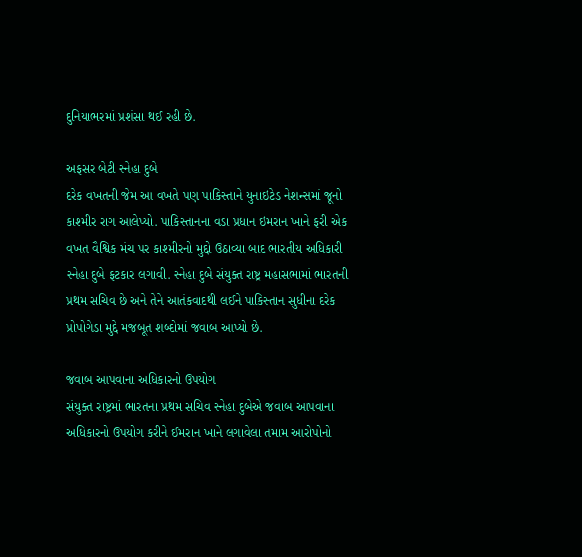દુનિયાભરમાં પ્રશંસા થઈ રહી છે.

અફસર બેટી સ્નેહા દુબે
દરેક વખતની જેમ આ વખતે પણ પાકિસ્તાને યુનાઇટેડ નેશન્સમાં જૂનો કાશ્મીર રાગ આલેપ્યો. પાકિસ્તાનના વડા પ્રધાન ઇમરાન ખાને ફરી એક વખત વૈશ્વિક મંચ પર કાશ્મીરનો મુદ્દો ઉઠાવ્યા બાદ ભારતીય અધિકારી સ્નેહા દુબે ફટકાર લગાવી. સ્નેહા દુબે સંયુક્ત રાષ્ટ્ર મહાસભામાં ભારતની પ્રથમ સચિવ છે અને તેને આતંકવાદથી લઈને પાકિસ્તાન સુધીના દરેક પ્રોપોગેડા મુદ્દે મજબૂત શબ્દોમાં જવાબ આપ્યો છે.

જવાબ આપવાના અધિકારનો ઉપયોગ
સંયુક્ત રાષ્ટ્રમાં ભારતના પ્રથમ સચિવ સ્નેહા દુબેએ જવાબ આપવાના અધિકારનો ઉપયોગ કરીને ઈમરાન ખાને લગાવેલા તમામ આરોપોનો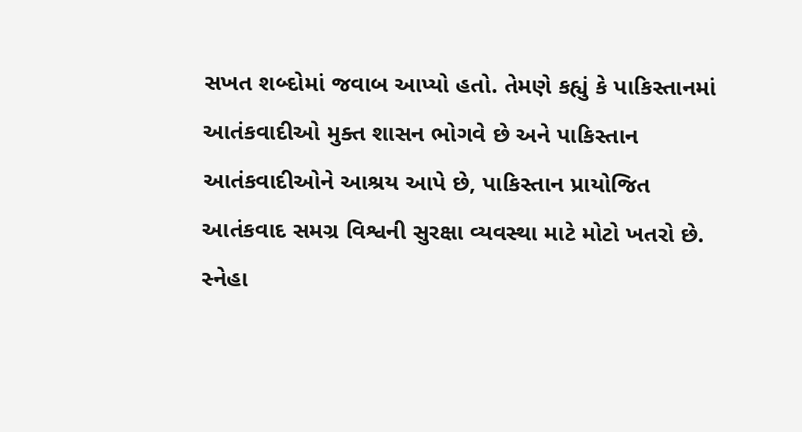સખત શબ્દોમાં જવાબ આપ્યો હતો. તેમણે કહ્યું કે પાકિસ્તાનમાં આતંકવાદીઓ મુક્ત શાસન ભોગવે છે અને પાકિસ્તાન આતંકવાદીઓને આશ્રય આપે છે, પાકિસ્તાન પ્રાયોજિત આતંકવાદ સમગ્ર વિશ્વની સુરક્ષા વ્યવસ્થા માટે મોટો ખતરો છે. સ્નેહા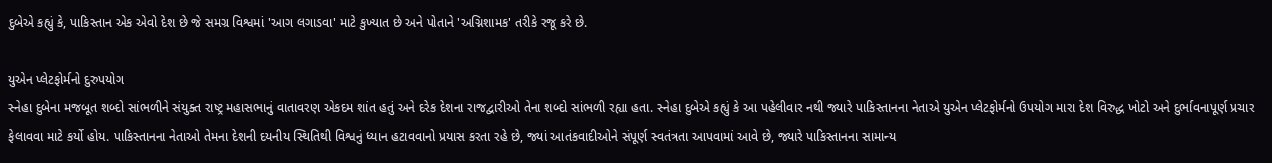દુબેએ કહ્યું કે, પાકિસ્તાન એક એવો દેશ છે જે સમગ્ર વિશ્વમાં 'આગ લગાડવા' માટે કુખ્યાત છે અને પોતાને 'અગ્નિશામક' તરીકે રજૂ કરે છે.

યુએન પ્લેટફોર્મનો દુરુપયોગ
સ્નેહા દુબેના મજબૂત શબ્દો સાંભળીને સંયુક્ત રાષ્ટ્ર મહાસભાનું વાતાવરણ એકદમ શાંત હતું અને દરેક દેશના રાજદ્વારીઓ તેના શબ્દો સાંભળી રહ્યા હતા. સ્નેહા દુબેએ કહ્યું કે આ પહેલીવાર નથી જ્યારે પાકિસ્તાનના નેતાએ યુએન પ્લેટફોર્મનો ઉપયોગ મારા દેશ વિરુદ્ધ ખોટો અને દુર્ભાવનાપૂર્ણ પ્રચાર ફેલાવવા માટે કર્યો હોય. પાકિસ્તાનના નેતાઓ તેમના દેશની દયનીય સ્થિતિથી વિશ્વનું ધ્યાન હટાવવાનો પ્રયાસ કરતા રહે છે, જ્યાં આતંકવાદીઓને સંપૂર્ણ સ્વતંત્રતા આપવામાં આવે છે, જ્યારે પાકિસ્તાનના સામાન્ય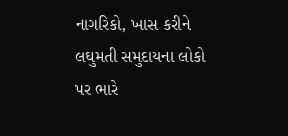નાગરિકો, ખાસ કરીને લઘુમતી સમુદાયના લોકો પર ભારે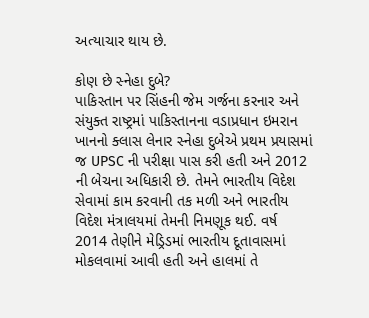અત્યાચાર થાય છે.

કોણ છે સ્નેહા દુબે?
પાકિસ્તાન પર સિંહની જેમ ગર્જના કરનાર અને સંયુક્ત રાષ્ટ્રમાં પાકિસ્તાનના વડાપ્રધાન ઇમરાન ખાનનો ક્લાસ લેનાર સ્નેહા દુબેએ પ્રથમ પ્રયાસમાં જ UPSC ની પરીક્ષા પાસ કરી હતી અને 2012 ની બેચના અધિકારી છે. તેમને ભારતીય વિદેશ સેવામાં કામ કરવાની તક મળી અને ભારતીય વિદેશ મંત્રાલયમાં તેમની નિમણૂક થઈ. વર્ષ 2014 તેણીને મેડ્રિડમાં ભારતીય દૂતાવાસમાં મોકલવામાં આવી હતી અને હાલમાં તે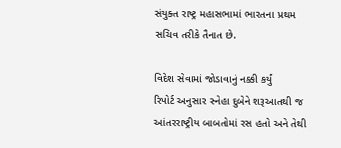સંયુક્ત રાષ્ટ્ર મહાસભામાં ભારતના પ્રથમ સચિવ તરીકે તૈનાત છે.

વિદેશ સેવામાં જોડાવાનું નક્કી કર્યું
રિપોર્ટ અનુસાર સ્નેહા દુબેને શરૂઆતથી જ આંતરરાષ્ટ્રીય બાબતોમાં રસ હતો અને તેથી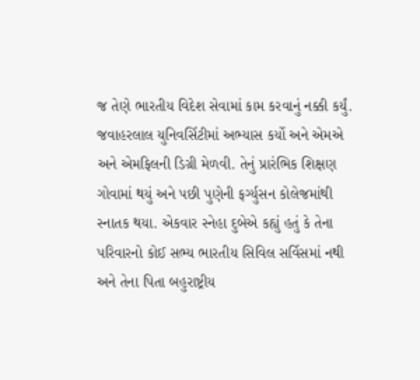જ તેણે ભારતીય વિદેશ સેવામાં કામ કરવાનું નક્કી કર્યું. જવાહરલાલ યુનિવર્સિટીમાં અભ્યાસ કર્યો અને એમએ અને એમફિલની ડિગ્રી મેળવી. તેનું પ્રારંભિક શિક્ષણ ગોવામાં થયું અને પછી પુણેની ફર્ગ્યુસન કોલેજમાંથી સ્નાતક થયા. એકવાર સ્નેહા દુબેએ કહ્યું હતું કે તેના પરિવારનો કોઈ સભ્ય ભારતીય સિવિલ સર્વિસમાં નથી અને તેના પિતા બહુરાષ્ટ્રીય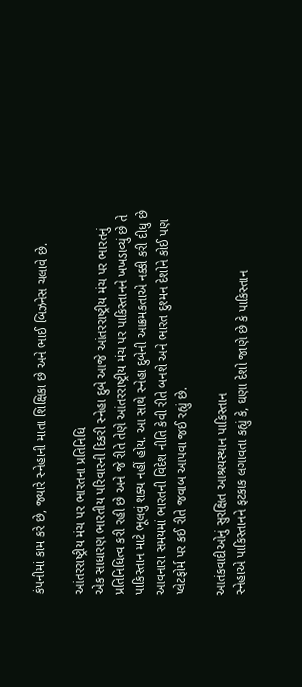કંપનીમાં કામ કરે છે, જ્યારે સ્નેહાની માતા શિક્ષિકા છે અને ભાઈ બિઝનેસ ચલાવે છે.

આંતરરાષ્ટ્રીય મંચ પર ભારતના પ્રતિનિધિ
એક સાધારણ ભારતીય પરિવારની દિકરી સ્નેહા દુબે આજે આંતરરાષ્ટ્રીય મંચ પર ભારતનું પ્રતિનિધિત્વ કરી રહી છે અને જે રીતે તેણે આંતરરાષ્ટ્રીય મંચ પર પાકિસ્તાનને ખખડાવ્યું છે તે પાકિસ્તાન માટે ભૂલવું શક્ય નહીં હોય. આ સાથે સ્નેહા દુબેની આક્રમકતાએ નક્કી કરી દીધુ છે આવનારા સમયમાં ભારતની વિદેશ નીતિ કેવી રીતે બનશે અને ભારત દુશ્મન દેશોને કોઈ પણ પ્લેટફોર્મ પર કઈ રીતે જવાબ આપવા જઈ રહ્યું છે.

આતંકવાદીઓનું સુરક્ષિત આશ્રયસ્થાન પાકિસ્તાન
સ્નેહાએ પાકિસ્તાનને ફટકાક લગાવતા કહ્યું કે, ઘણા દેશો જાણે છે કે પાકિસ્તાન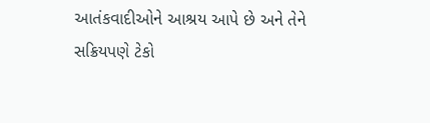આતંકવાદીઓને આશ્રય આપે છે અને તેને સક્રિયપણે ટેકો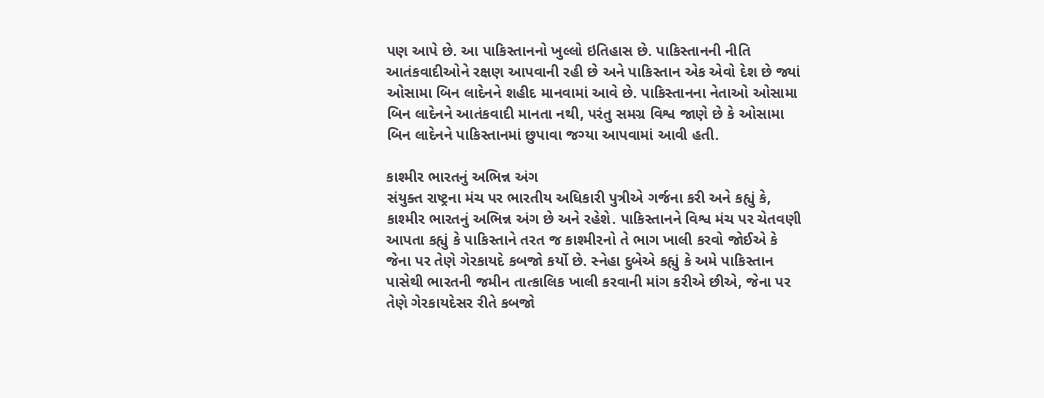પણ આપે છે. આ પાકિસ્તાનનો ખુલ્લો ઇતિહાસ છે. પાકિસ્તાનની નીતિ આતંકવાદીઓને રક્ષણ આપવાની રહી છે અને પાકિસ્તાન એક એવો દેશ છે જ્યાં ઓસામા બિન લાદેનને શહીદ માનવામાં આવે છે. પાકિસ્તાનના નેતાઓ ઓસામા બિન લાદેનને આતંકવાદી માનતા નથી, પરંતુ સમગ્ર વિશ્વ જાણે છે કે ઓસામા બિન લાદેનને પાકિસ્તાનમાં છુપાવા જગ્યા આપવામાં આવી હતી.

કાશ્મીર ભારતનું અભિન્ન અંગ
સંયુક્ત રાષ્ટ્રના મંચ પર ભારતીય અધિકારી પુત્રીએ ગર્જના કરી અને કહ્યું કે, કાશ્મીર ભારતનું અભિન્ન અંગ છે અને રહેશે. પાકિસ્તાનને વિશ્વ મંચ પર ચેતવણી આપતા કહ્યું કે પાકિસ્તાને તરત જ કાશ્મીરનો તે ભાગ ખાલી કરવો જોઈએ કે જેના પર તેણે ગેરકાયદે કબજો કર્યો છે. સ્નેહા દુબેએ કહ્યું કે અમે પાકિસ્તાન પાસેથી ભારતની જમીન તાત્કાલિક ખાલી કરવાની માંગ કરીએ છીએ, જેના પર તેણે ગેરકાયદેસર રીતે કબજો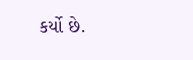કર્યો છે.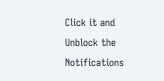Click it and Unblock the Notifications